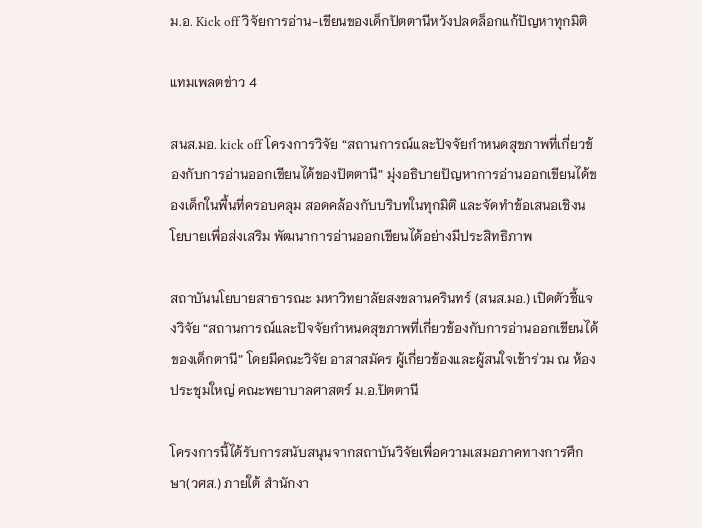ม.อ. Kick off วิจัยการอ่าน-เขียนของเด็กปัตตานีหวังปลดล็อกแก้ปัญหาทุกมิติ

แทมเพลตข่าว 4

สนส.มอ. kick off โครงการวิจัย “สถานการณ์และปัจจัยกำหนดสุขภาพที่เกี่ยวข้องกับการอ่านออกเขียนได้ของปัตตานี” มุ่งอธิบายปัญหาการอ่านออกเขียนได้ของเด็กในพื้นที่ครอบคลุม สอดคล้องกับบริบทในทุกมิติ และจัดทำข้อเสนอเชิงนโยบายเพื่อส่งเสริม พัฒนาการอ่านออกเขียนได้อย่างมีประสิทธิภาพ

สถาบันนโยบายสาธารณะ มหาวิทยาลัยสงขลานครินทร์ (สนส.มอ.) เปิดตัวชี้แจงวิจัย “สถานการณ์และปัจจัยกำหนดสุขภาพที่เกี่ยวข้องกับการอ่านออกเขียนได้ของเด็กตานี” โดยมีคณะวิจัย อาสาสมัคร ผู้เกี่ยวข้องและผู้สนใจเข้าร่วม ณ ห้องประชุมใหญ่ คณะพยาบาลศาสตร์ ม.อ.ปัตตานี

โครงการนี้ได้รับการสนับสนุนจากสถาบันวิจัยเพื่อความเสมอภาคทางการศึกษา(วศส.) ภายใต้ สำนักงา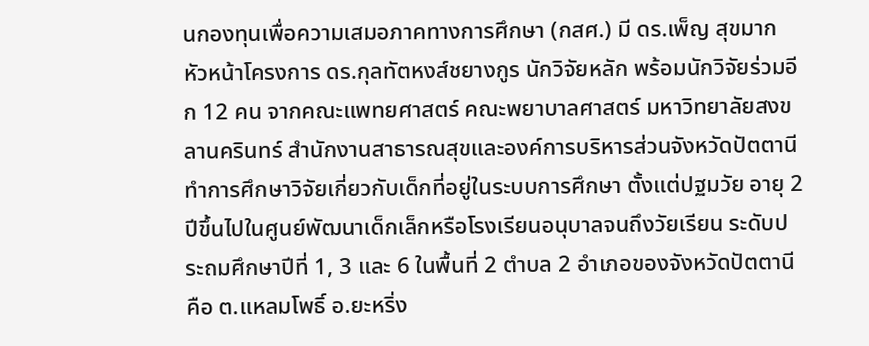นกองทุนเพื่อความเสมอภาคทางการศึกษา (กสศ.) มี ดร.เพ็ญ สุขมาก หัวหน้าโครงการ ดร.กุลทัตหงส์ชยางกูร นักวิจัยหลัก พร้อมนักวิจัยร่วมอีก 12 คน จากคณะแพทยศาสตร์ คณะพยาบาลศาสตร์ มหาวิทยาลัยสงขลานครินทร์ สำนักงานสาธารณสุขและองค์การบริหารส่วนจังหวัดปัตตานี ทำการศึกษาวิจัยเกี่ยวกับเด็กที่อยู่ในระบบการศึกษา ตั้งแต่ปฐมวัย อายุ 2 ปีขึ้นไปในศูนย์พัฒนาเด็กเล็กหรือโรงเรียนอนุบาลจนถึงวัยเรียน ระดับประถมศึกษาปีที่ 1, 3 และ 6 ในพื้นที่ 2 ตำบล 2 อำเภอของจังหวัดปัตตานีคือ ต.แหลมโพธิ์ อ.ยะหริ่ง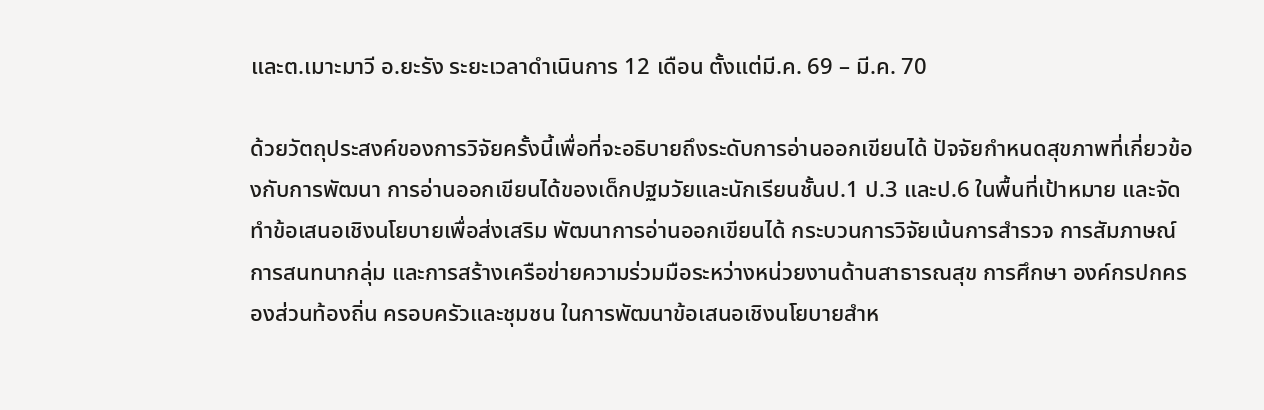และต.เมาะมาวี อ.ยะรัง ระยะเวลาดำเนินการ 12 เดือน ตั้งแต่มี.ค. 69 – มี.ค. 70

ด้วยวัตถุประสงค์ของการวิจัยครั้งนี้เพื่อที่จะอธิบายถึงระดับการอ่านออกเขียนได้ ปัจจัยกำหนดสุขภาพที่เกี่ยวข้องกับการพัฒนา การอ่านออกเขียนได้ของเด็กปฐมวัยและนักเรียนชั้นป.1 ป.3 และป.6 ในพื้นที่เป้าหมาย และจัดทำข้อเสนอเชิงนโยบายเพื่อส่งเสริม พัฒนาการอ่านออกเขียนได้ กระบวนการวิจัยเน้นการสำรวจ การสัมภาษณ์ การสนทนากลุ่ม และการสร้างเครือข่ายความร่วมมือระหว่างหน่วยงานด้านสาธารณสุข การศึกษา องค์กรปกครองส่วนท้องถิ่น ครอบครัวและชุมชน ในการพัฒนาข้อเสนอเชิงนโยบายสำห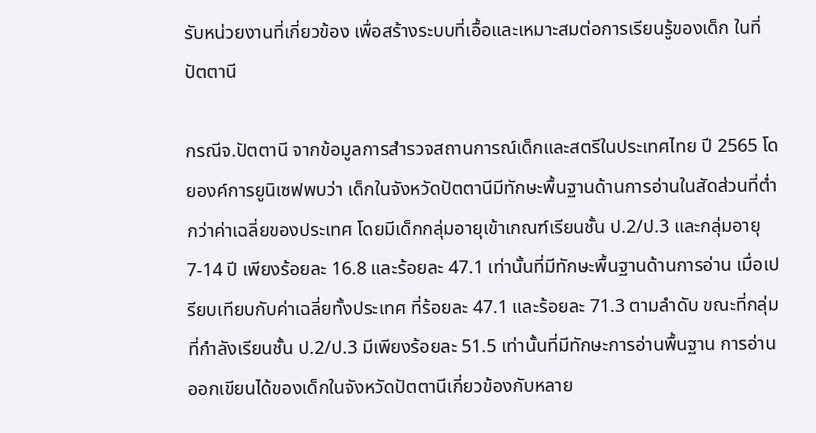รับหน่วยงานที่เกี่ยวข้อง เพื่อสร้างระบบที่เอื้อและเหมาะสมต่อการเรียนรู้ของเด็ก ในที่ปัตตานี

กรณีจ.ปัตตานี จากข้อมูลการสำรวจสถานการณ์เด็กและสตรีในประเทศไทย ปี 2565 โดยองค์การยูนิเซฟพบว่า เด็กในจังหวัดปัตตานีมีทักษะพื้นฐานด้านการอ่านในสัดส่วนที่ต่ำกว่าค่าเฉลี่ยของประเทศ โดยมีเด็กกลุ่มอายุเข้าเกณฑ์เรียนชั้น ป.2/ป.3 และกลุ่มอายุ 7-14 ปี เพียงร้อยละ 16.8 และร้อยละ 47.1 เท่านั้นที่มีทักษะพื้นฐานด้านการอ่าน เมื่อเปรียบเทียบกับค่าเฉลี่ยทั้งประเทศ ที่ร้อยละ 47.1 และร้อยละ 71.3 ตามลำดับ ขณะที่กลุ่มที่กำลังเรียนชั้น ป.2/ป.3 มีเพียงร้อยละ 51.5 เท่านั้นที่มีทักษะการอ่านพื้นฐาน การอ่านออกเขียนได้ของเด็กในจังหวัดปัตตานีเกี่ยวข้องกับหลาย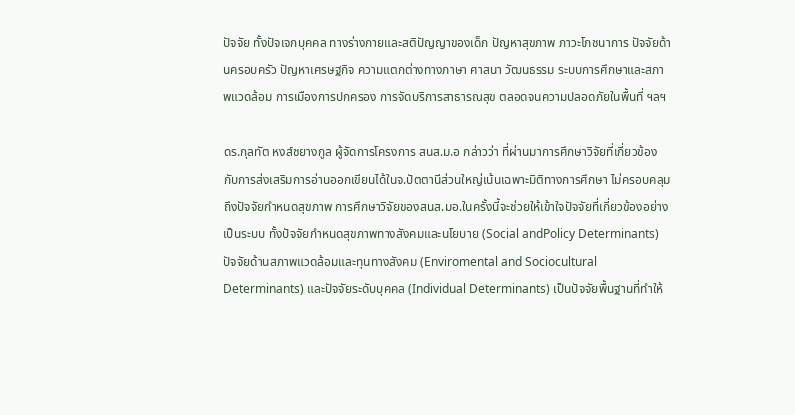ปัจจัย ทั้งปัจเจกบุคคล ทางร่างกายและสติปัญญาของเด็ก ปัญหาสุขภาพ ภาวะโภชนาการ ปัจจัยด้านครอบครัว ปัญหาเศรษฐกิจ ความแตกต่างทางภาษา ศาสนา วัฒนธรรม ระบบการศึกษาและสภาพแวดล้อม การเมืองการปกครอง การจัดบริการสาธารณสุข ตลอดจนความปลอดภัยในพื้นที่ ฯลฯ

ดร.กุลทัต หงส์ชยางกูล ผู้จัดการโครงการ สนส.ม.อ กล่าวว่า ที่ผ่านมาการศึกษาวิจัยที่เกี่ยวข้องกับการส่งเสริมการอ่านออกเขียนได้ในจ.ปัตตานีส่วนใหญ่เน้นเฉพาะมิติทางการศึกษา ไม่ครอบคลุมถึงปัจจัยกำหนดสุขภาพ การศึกษาวิจัยของสนส.มอ.ในครั้งนี้จะช่วยให้เข้าใจปัจจัยที่เกี่ยวข้องอย่างเป็นระบบ ทั้งปัจจัยกำหนดสุขภาพทางสังคมและนโยบาย (Social andPolicy Determinants) ปัจจัยด้านสภาพแวดล้อมและทุนทางสังคม (Enviromental and Sociocultural Determinants) และปัจจัยระดับบุคคล (Individual Determinants) เป็นปัจจัยพื้นฐานที่ทำให้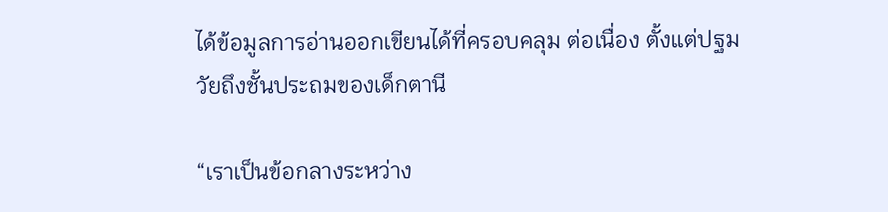ได้ข้อมูลการอ่านออกเขียนได้ที่ครอบคลุม ต่อเนื่อง ตั้งแต่ปฐมวัยถึงชั้นประถมของเด็กตานี

“เราเป็นข้อกลางระหว่าง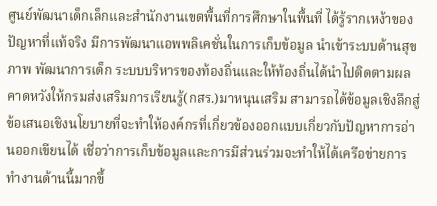ศูนย์พัฒนาเด็กเล็กและสำนักงานเขตพื้นที่การศึกษาในพื้นที่ ได้รู้รากเหง้าของปัญหาที่แท้จริง มีการพัฒนาแอพพลิเคชั่นในการเก็บข้อมูล นำเข้าระบบด้านสุขภาพ พัฒนาการเด็ก ระบบบริหารของท้องถิ่นและให้ท้องถิ่นได้นำไปติดตามผล คาดหวังให้กรมส่งเสริมการเรียนรู้(กสร.)มาหนุนเสริม สามารถได้ข้อมูลเชิงลึกสู่ข้อเสนอเชิงนโยบายที่จะทำให้องค์กรที่เกี่ยวข้องออกแบบเกี่ยวกับปัญหาการอ่านออกเขียนได้ เชื่อว่าการเก็บข้อมูลและการมีส่วนร่วมจะทำให้ได้เครือข่ายการทำงานด้านนี้มากขึ้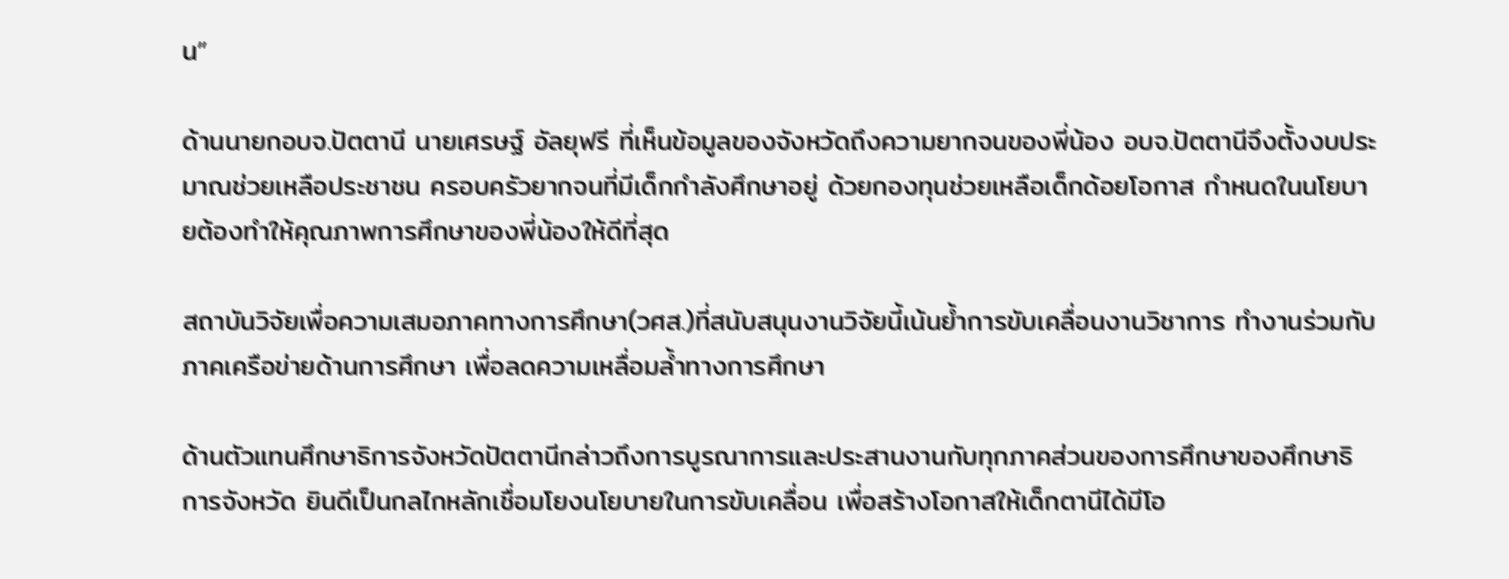น”

ด้านนายกอบจ.ปัตตานี นายเศรษฐ์ อัลยุฟรี ที่เห็นข้อมูลของจังหวัดถึงความยากจนของพี่น้อง อบจ.ปัตตานีจึงตั้งงบประมาณช่วยเหลือประชาชน ครอบครัวยากจนที่มีเด็กกำลังศึกษาอยู่ ด้วยกองทุนช่วยเหลือเด็กด้อยโอกาส กำหนดในนโยบายต้องทำให้คุณภาพการศึกษาของพี่น้องให้ดีที่สุด

สถาบันวิจัยเพื่อความเสมอภาคทางการศึกษา(วศส.)ที่สนับสนุนงานวิจัยนี้เน้นย้ำการขับเคลื่อนงานวิชาการ ทำงานร่วมกับภาคเครือข่ายด้านการศึกษา เพื่อลดความเหลื่อมล้ำทางการศึกษา

ด้านตัวแทนศึกษาธิการจังหวัดปัตตานีกล่าวถึงการบูรณาการและประสานงานกับทุกภาคส่วนของการศึกษาของศึกษาธิการจังหวัด ยินดีเป็นกลไกหลักเชื่อมโยงนโยบายในการขับเคลื่อน เพื่อสร้างโอกาสให้เด็กตานีได้มีโอ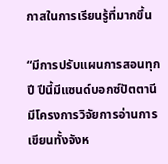กาสในการเรียนรู้ที่มากขึ้น

“มีการปรับแผนการสอนทุกปี ปีนี้มีแซนด์บอกซ์ปัตตานี มีโครงการวิจัยการอ่านการเขียนทั้งจังห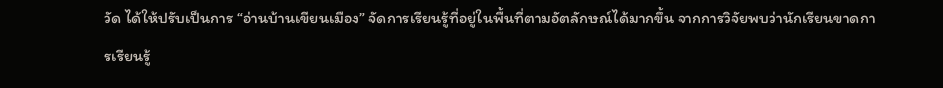วัด ได้ให้ปรับเป็นการ “อ่านบ้านเขียนเมือง” จัดการเรียนรู้ที่อยู่ในพื้นที่ตามอัตลักษณ์ได้มากขึ้น จากการวิจัยพบว่านักเรียนขาดการเรียนรู้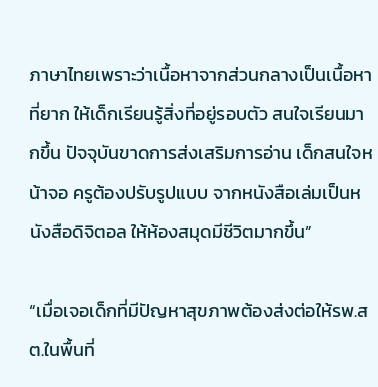ภาษาไทยเพราะว่าเนื้อหาจากส่วนกลางเป็นเนื้อหาที่ยาก ให้เด็กเรียนรู้สิ่งที่อยู่รอบตัว สนใจเรียนมากขึ้น ปัจจุบันขาดการส่งเสริมการอ่าน เด็กสนใจหน้าจอ ครูต้องปรับรูปแบบ จากหนังสือเล่มเป็นหนังสือดิจิตอล ให้ห้องสมุดมีชีวิตมากขึ้น”

“เมื่อเจอเด็กที่มีปัญหาสุขภาพต้องส่งต่อให้รพ.สต.ในพื้นที่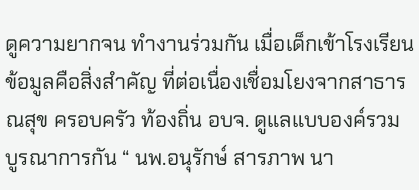ดูความยากจน ทำงานร่วมกัน เมื่อเด็กเข้าโรงเรียนข้อมูลคือสิ่งสำคัญ ที่ต่อเนื่องเชื่อมโยงจากสาธารณสุข ครอบครัว ท้องถิ่น อบจ. ดูแลแบบองค์รวม บูรณาการกัน “ นพ.อนุรักษ์ สารภาพ นา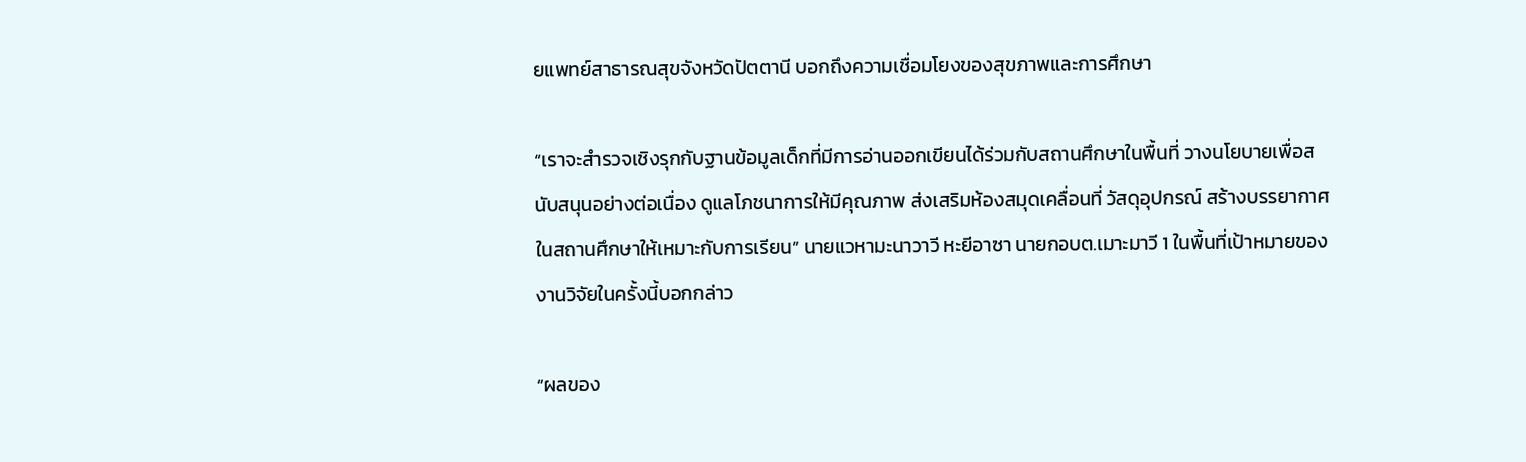ยแพทย์สาธารณสุขจังหวัดปัตตานี บอกถึงความเชื่อมโยงของสุขภาพและการศึกษา

“เราจะสำรวจเชิงรุกกับฐานข้อมูลเด็กที่มีการอ่านออกเขียนได้ร่วมกับสถานศึกษาในพื้นที่ วางนโยบายเพื่อสนับสนุนอย่างต่อเนื่อง ดูแลโภชนาการให้มีคุณภาพ ส่งเสริมห้องสมุดเคลื่อนที่ วัสดุอุปกรณ์ สร้างบรรยากาศในสถานศึกษาให้เหมาะกับการเรียน” นายแวหามะนาวาวี หะยีอาซา นายกอบต.เมาะมาวี 1 ในพื้นที่เป้าหมายของงานวิจัยในครั้งนี้บอกกล่าว

“ผลของ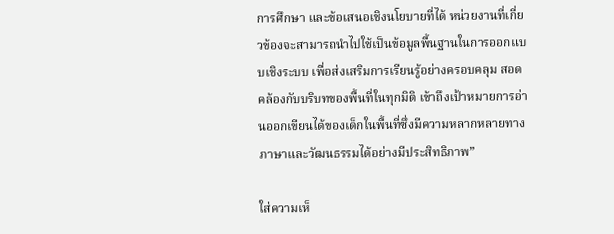การศึกษา และข้อเสนอเชิงนโยบายที่ได้ หน่วยงานที่เกี่ยวข้องจะสามารถนำไปใช้เป็นข้อมูลพื้นฐานในการออกแบบเชิงระบบ เพื่อส่งเสริมการเรียนรู้อย่างครอบคลุม สอดคล้องกับบริบทของพื้นที่ในทุกมิติ เข้าถึงเป้าหมายการอ่านออกเขียนได้ของเด็กในพื้นที่ซึ่งมีความหลากหลายทางภาษาและวัฒนธรรมได้อย่างมีประสิทธิภาพ”

ใส่ความเห็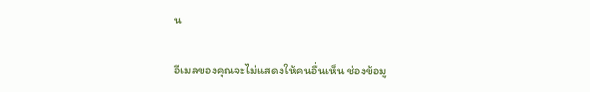น

อีเมลของคุณจะไม่แสดงให้คนอื่นเห็น ช่องข้อมู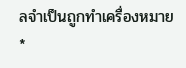ลจำเป็นถูกทำเครื่องหมาย *